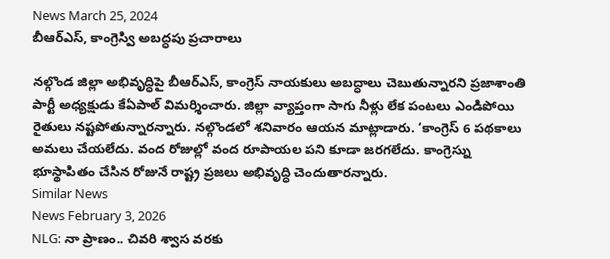News March 25, 2024
బీఆర్ఎస్, కాంగ్రెస్వి అబద్ధపు ప్రచారాలు

నల్గొండ జిల్లా అభివృద్ధిపై బీఆర్ఎస్, కాంగ్రెస్ నాయకులు అబద్ధాలు చెబుతున్నారని ప్రజాశాంతి పార్టీ అధ్యక్షుడు కేఏపాల్ విమర్శించారు. జిల్లా వ్యాప్తంగా సాగు నీళ్లు లేక పంటలు ఎండిపోయి రైతులు నష్టపోతున్నారన్నారు. నల్గొండలో శనివారం ఆయన మాట్లాడారు. ‘కాంగ్రెస్ 6 పథకాలు అమలు చేయలేదు. వంద రోజుల్లో వంద రూపాయల పని కూడా జరగలేదు. కాంగ్రెస్ను భూస్థాపితం చేసిన రోజునే రాష్ట్ర ప్రజలు అభివృద్ధి చెందుతారన్నారు.
Similar News
News February 3, 2026
NLG: నా ప్రాణం.. చివరి శ్వాస వరకు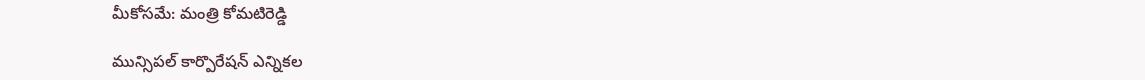మీకోసమే: మంత్రి కోమటిరెడ్డి

మున్సిపల్ కార్పొరేషన్ ఎన్నికల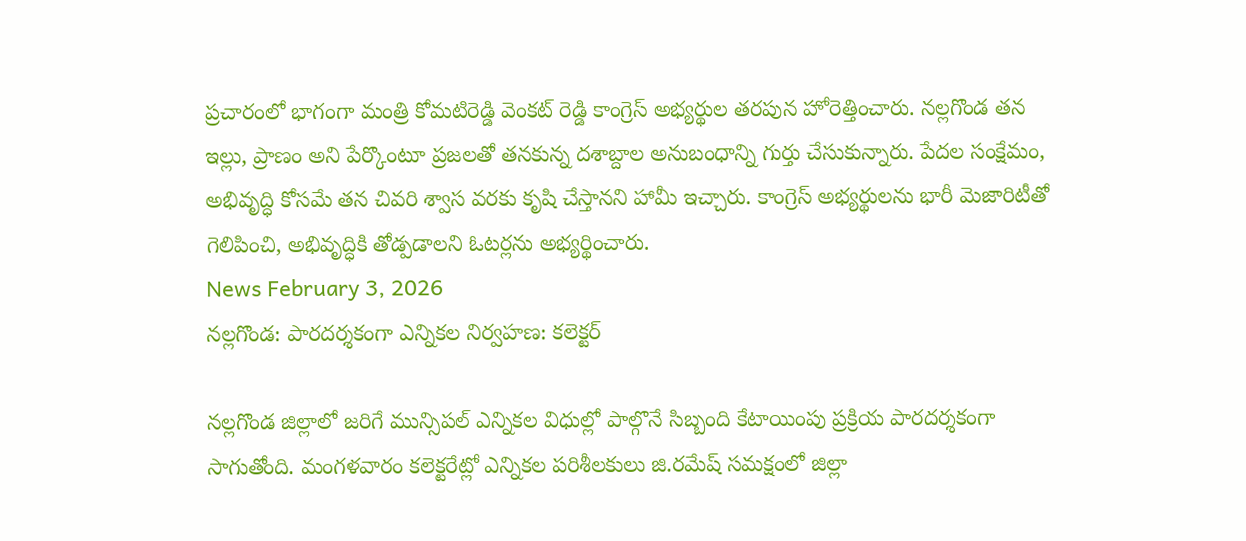ప్రచారంలో భాగంగా మంత్రి కోమటిరెడ్డి వెంకట్ రెడ్డి కాంగ్రెస్ అభ్యర్థుల తరపున హోరెత్తించారు. నల్లగొండ తన ఇల్లు, ప్రాణం అని పేర్కొంటూ ప్రజలతో తనకున్న దశాబ్దాల అనుబంధాన్ని గుర్తు చేసుకున్నారు. పేదల సంక్షేమం, అభివృద్ధి కోసమే తన చివరి శ్వాస వరకు కృషి చేస్తానని హామీ ఇచ్చారు. కాంగ్రెస్ అభ్యర్థులను భారీ మెజారిటీతో గెలిపించి, అభివృద్ధికి తోడ్పడాలని ఓటర్లను అభ్యర్థించారు.
News February 3, 2026
నల్లగొండ: పారదర్శకంగా ఎన్నికల నిర్వహణ: కలెక్టర్

నల్లగొండ జిల్లాలో జరిగే మున్సిపల్ ఎన్నికల విధుల్లో పాల్గొనే సిబ్బంది కేటాయింపు ప్రక్రియ పారదర్శకంగా సాగుతోంది. మంగళవారం కలెక్టరేట్లో ఎన్నికల పరిశీలకులు జి.రమేష్ సమక్షంలో జిల్లా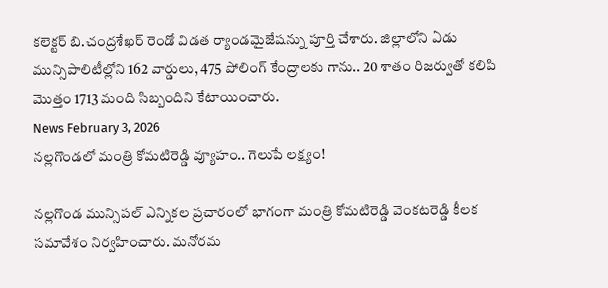కలెక్టర్ బి.చంద్రశేఖర్ రెండో విడత ర్యాండమైజేషన్ను పూర్తి చేశారు. జిల్లాలోని ఏడు మున్సిపాలిటీల్లోని 162 వార్డులు, 475 పోలింగ్ కేంద్రాలకు గాను.. 20 శాతం రిజర్వుతో కలిపి మొత్తం 1713 మంది సిబ్బందిని కేటాయించారు.
News February 3, 2026
నల్లగొండలో మంత్రి కోమటిరెడ్డి వ్యూహం.. గెలుపే లక్ష్యం!

నల్లగొండ మున్సిపల్ ఎన్నికల ప్రచారంలో భాగంగా మంత్రి కోమటిరెడ్డి వెంకటరెడ్డి కీలక సమావేశం నిర్వహించారు. మనోరమ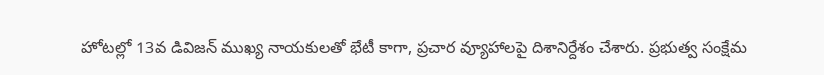హోటల్లో 13వ డివిజన్ ముఖ్య నాయకులతో భేటీ కాగా, ప్రచార వ్యూహాలపై దిశానిర్దేశం చేశారు. ప్రభుత్వ సంక్షేమ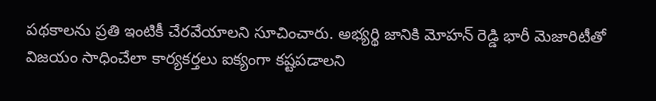పథకాలను ప్రతి ఇంటికీ చేరవేయాలని సూచించారు. అభ్యర్థి జానికి మోహన్ రెడ్డి భారీ మెజారిటీతో విజయం సాధించేలా కార్యకర్తలు ఐక్యంగా కష్టపడాలని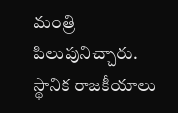మంత్రి పిలుపునిచ్చారు. స్థానిక రాజకీయాలు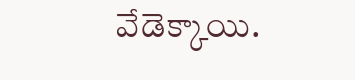వేడెక్కాయి.